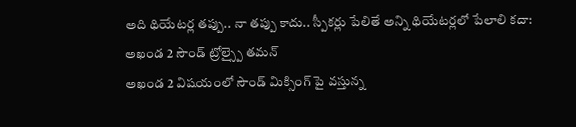అది థియేటర్ల తప్పు.. నా తప్పు కాదు.. స్పీకర్లు పేలితే అన్ని థియేటర్లలో పేలాలి కదా: అఖండ 2 సౌండ్ ట్రోల్స్పై తమన్
అఖండ 2 విషయంలో సౌండ్ మిక్సింగ్ పై వస్తున్న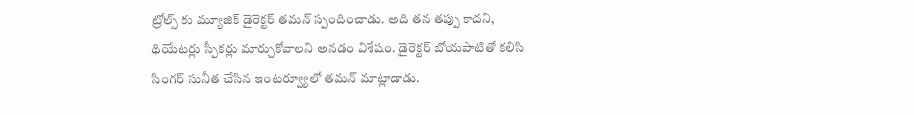ట్రోల్స్ కు మ్యూజిక్ డైరెక్టర్ తమన్ స్పందించాడు. అది తన తప్పు కాదని, థియేటర్లు స్పీకర్లు మార్చుకోవాలని అనడం విశేషం. డైరెక్టర్ బోయపాటితో కలిసి సింగర్ సునీత చేసిన ఇంటర్వ్యూలో తమన్ మాట్లాడాడు.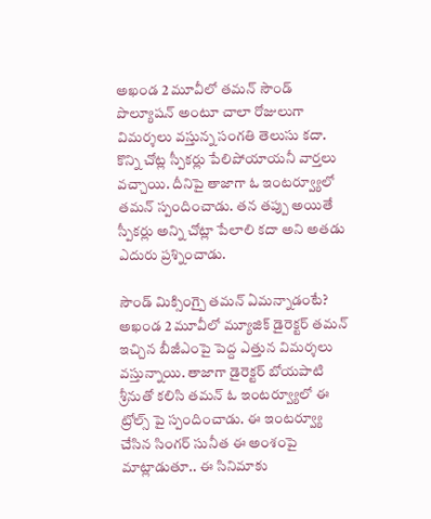అఖండ 2 మూవీలో తమన్ సౌండ్ పొల్యూషన్ అంటూ చాలా రోజులుగా విమర్శలు వస్తున్న సంగతి తెలుసు కదా. కొన్ని చోట్ల స్పీకర్లు పేలిపోయాయనీ వార్తలు వచ్చాయి. దీనిపై తాజాగా ఓ ఇంటర్వ్యూలో తమన్ స్పందించాడు. తన తప్పు అయితే స్పీకర్లు అన్ని చోట్లా పేలాలి కదా అని అతడు ఎదురు ప్రశ్నించాడు.

సౌండ్ మిక్సింగ్పై తమన్ ఏమన్నాడంటే?
అఖండ 2 మూవీలో మ్యూజిక్ డైరెక్టర్ తమన్ ఇచ్చిన బీజీఎంపై పెద్ద ఎత్తున విమర్శలు వస్తున్నాయి. తాజాగా డైరెక్టర్ బోయపాటి శ్రీనుతో కలిసి తమన్ ఓ ఇంటర్వ్యూలో ఈ ట్రోల్స్ పై స్పందించాడు. ఈ ఇంటర్వ్యూ చేసిన సింగర్ సునీత ఈ అంశంపై మాట్లాడుతూ.. ఈ సినిమాకు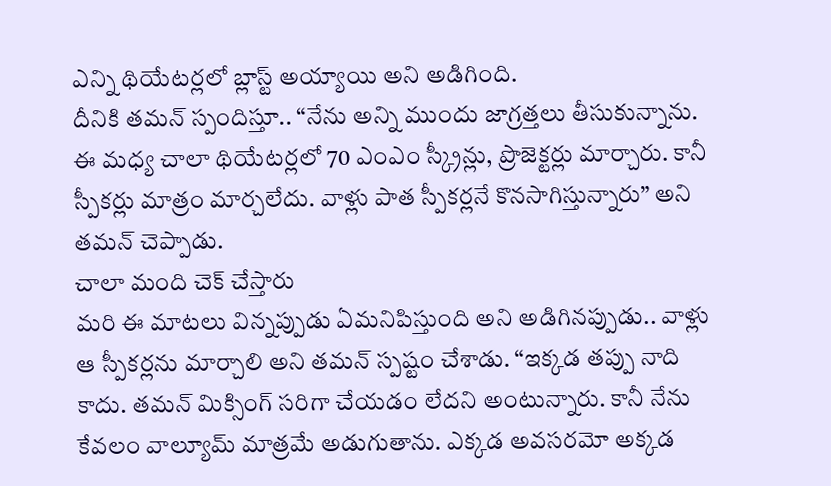ఎన్ని థియేటర్లలో బ్లాస్ట్ అయ్యాయి అని అడిగింది.
దీనికి తమన్ స్పందిస్తూ.. “నేను అన్ని ముందు జాగ్రత్తలు తీసుకున్నాను. ఈ మధ్య చాలా థియేటర్లలో 70 ఎంఎం స్క్రీన్లు, ప్రొజెక్టర్లు మార్చారు. కానీ స్పీకర్లు మాత్రం మార్చలేదు. వాళ్లు పాత స్పీకర్లనే కొనసాగిస్తున్నారు” అని తమన్ చెప్పాడు.
చాలా మంది చెక్ చేస్తారు
మరి ఈ మాటలు విన్నప్పుడు ఏమనిపిస్తుంది అని అడిగినప్పుడు.. వాళ్లు ఆ స్పీకర్లను మార్చాలి అని తమన్ స్పష్టం చేశాడు. “ఇక్కడ తప్పు నాది కాదు. తమన్ మిక్సింగ్ సరిగా చేయడం లేదని అంటున్నారు. కానీ నేను కేవలం వాల్యూమ్ మాత్రమే అడుగుతాను. ఎక్కడ అవసరమో అక్కడ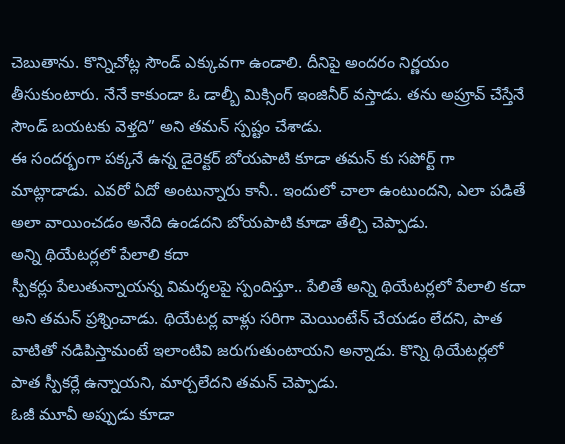చెబుతాను. కొన్నిచోట్ల సౌండ్ ఎక్కువగా ఉండాలి. దీనిపై అందరం నిర్ణయం తీసుకుంటారు. నేనే కాకుండా ఓ డాల్బీ మిక్సింగ్ ఇంజినీర్ వస్తాడు. తను అప్రూవ్ చేస్తేనే సౌండ్ బయటకు వెళ్తది” అని తమన్ స్పష్టం చేశాడు.
ఈ సందర్భంగా పక్కనే ఉన్న డైరెక్టర్ బోయపాటి కూడా తమన్ కు సపోర్ట్ గా మాట్లాడాడు. ఎవరో ఏదో అంటున్నారు కానీ.. ఇందులో చాలా ఉంటుందని, ఎలా పడితే అలా వాయించడం అనేది ఉండదని బోయపాటి కూడా తేల్చి చెప్పాడు.
అన్ని థియేటర్లలో పేలాలి కదా
స్పీకర్లు పేలుతున్నాయన్న విమర్శలపై స్పందిస్తూ.. పేలితే అన్ని థియేటర్లలో పేలాలి కదా అని తమన్ ప్రశ్నించాడు. థియేటర్ల వాళ్లు సరిగా మెయింటేన్ చేయడం లేదని, పాత వాటితో నడిపిస్తామంటే ఇలాంటివి జరుగుతుంటాయని అన్నాడు. కొన్ని థియేటర్లలో పాత స్పీకర్లే ఉన్నాయని, మార్చలేదని తమన్ చెప్పాడు.
ఓజీ మూవీ అప్పుడు కూడా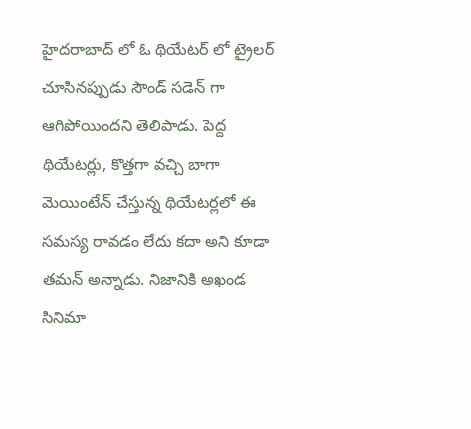హైదరాబాద్ లో ఓ థియేటర్ లో ట్రైలర్ చూసినప్పుడు సౌండ్ సడెన్ గా ఆగిపోయిందని తెలిపాడు. పెద్ద థియేటర్లు, కొత్తగా వచ్చి బాగా మెయింటేన్ చేస్తున్న థియేటర్లలో ఈ సమస్య రావడం లేదు కదా అని కూడా తమన్ అన్నాడు. నిజానికి అఖండ సినిమా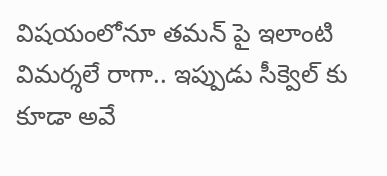విషయంలోనూ తమన్ పై ఇలాంటి విమర్శలే రాగా.. ఇప్పుడు సీక్వెల్ కు కూడా అవే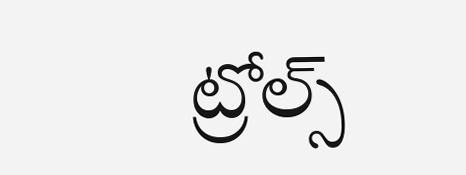ట్రోల్స్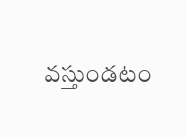వస్తుండటం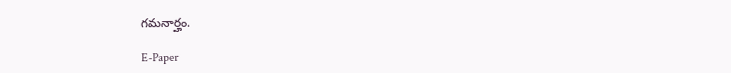గమనార్హం.

E-Paper